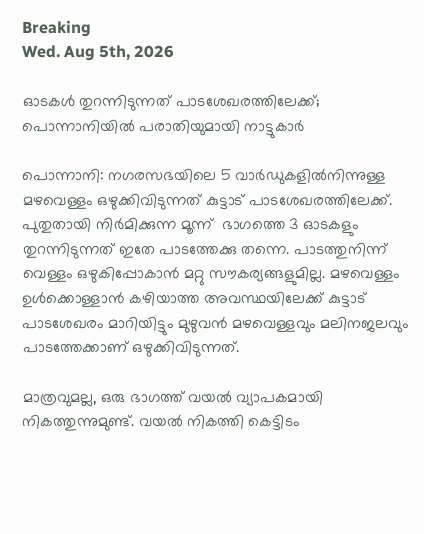Breaking
Wed. Aug 5th, 2026

ഓടകൾ തുറന്നിടുന്നത് പാടശേഖരത്തിലേക്ക്; പൊന്നാനിയിൽ പരാതിയുമായി നാട്ടുകാർ

പൊന്നാനി: നഗരസഭയിലെ 5 വാർ‍ഡുകളിൽനിന്നുള്ള മഴവെള്ളം ഒഴുക്കിവിടുന്നത് കുട്ടാട് പാടശേഖരത്തിലേക്ക്. പുതുതായി നിർമിക്കുന്ന മൂന്ന്  ഭാഗത്തെ 3 ഓടകളും തുറന്നിടുന്നത് ഇതേ പാടത്തേക്കു തന്നെ. പാടത്തുനിന്ന് വെള്ളം ഒഴുകിപ്പോകാൻ മറ്റു സൗകര്യങ്ങളുമില്ല. മഴവെള്ളം ഉൾക്കൊള്ളാൻ കഴിയാത്ത അവസ്ഥയിലേക്ക് കുട്ടാട് പാടശേഖരം മാറിയിട്ടും മുഴുവൻ മഴവെള്ളവും മലിനജലവും പാടത്തേക്കാണ് ഒഴുക്കിവിടുന്നത്.

മാത്രവുമല്ല, ഒരു ഭാഗത്ത് വയൽ വ്യാപകമായി നികത്തുന്നുമുണ്ട്. വയൽ നികത്തി കെട്ടിടം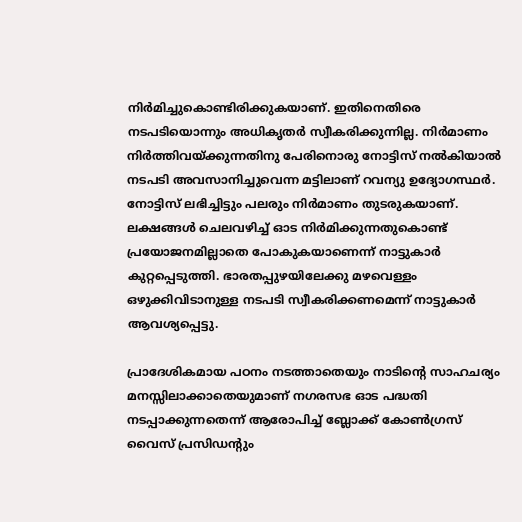നിർമിച്ചുകൊണ്ടിരിക്കുകയാണ്. ഇതിനെതിരെ നടപടിയൊന്നും അധികൃതർ സ്വീകരിക്കുന്നില്ല. നിർമാണം നിർത്തിവയ്ക്കുന്നതിനു പേരിനൊരു നോട്ടിസ് നൽകിയാൽ നടപടി അവസാനിച്ചുവെന്ന മട്ടിലാണ് റവന്യു ഉദ്യോഗസ്ഥർ. നോട്ടിസ് ലഭിച്ചിട്ടും പലരും നിർമാണം തുടരുകയാണ്. ലക്ഷങ്ങൾ ചെലവഴിച്ച് ഓട നിർമിക്കുന്നതുകൊണ്ട്  പ്രയോജനമില്ലാതെ പോകുകയാണെന്ന് നാട്ടുകാർ കുറ്റപ്പെടുത്തി. ഭാരതപ്പുഴയിലേക്കു മഴവെള്ളം ഒഴുക്കിവിടാനുള്ള നടപടി സ്വീകരിക്കണമെന്ന് നാട്ടുകാർ ആവശ്യപ്പെട്ടു.

പ്രാദേശികമായ പഠനം നടത്താതെയും നാടിന്റെ സാഹചര്യം മനസ്സിലാക്കാതെയുമാണ് നഗരസഭ ഓട പദ്ധതി നടപ്പാക്കുന്നതെന്ന് ആരോപിച്ച് ബ്ലോക്ക് കോൺഗ്രസ് വൈസ് പ്രസിഡന്റും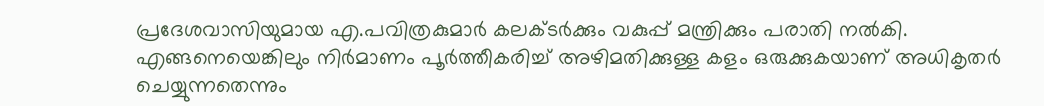പ്രദേശവാസിയുമായ എ.പവിത്രകുമാർ കലക്ടർക്കും വകുപ്പ് മന്ത്രിക്കും പരാതി നൽകി. എങ്ങനെയെങ്കിലും നിർമാണം പൂർത്തീകരിച്ച് അഴിമതിക്കുള്ള കളം ഒരുക്കുകയാണ് അധികൃതർ ചെയ്യുന്നതെന്നും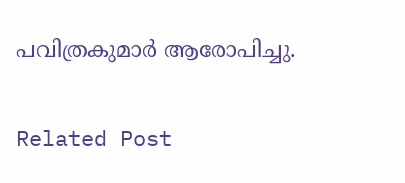പവിത്രകുമാർ ആരോപിച്ചു.

Related Post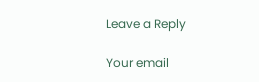Leave a Reply

Your email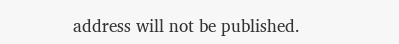address will not be published.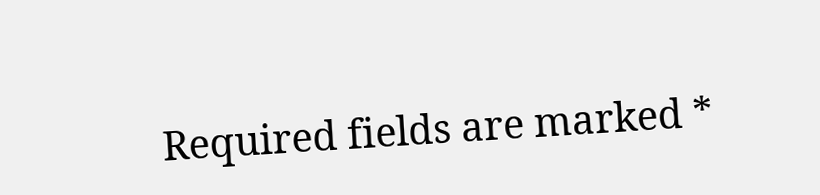Required fields are marked *